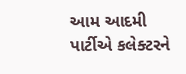આમ આદમી પાર્ટીએ કલેક્ટરને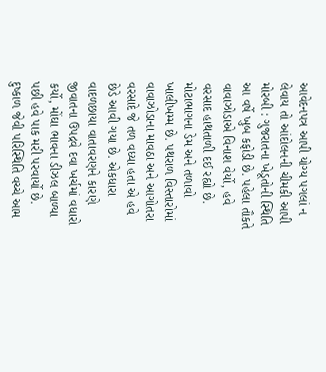આવેદનપત્ર આપી યોગ્ય પગલાં ન લેવાય તો આંદોલનની ચીમકી આપી મોરબી : ગુજરાતના ખેડૂતોની સ્થિતિ આ વર્ષે ખુબ કફોડી છે. પહેલા તૌકતે વાવાઝોડાએ વિનાશ વેર્યો, હવે વરસાદ હાથતાળી દઈ રહ્યો છે. મોટાભાગના ડેમ અને તળાવો ખાલીખમ્મ છે. પથરાળ વિસ્તારોમાં વાવાઝોડાના માવઠા અને આગોતરા વરસાદે જે તળ વધ્યા હતા એ હવે છેડે આવી ગયા છે. એકધારા વાદળછાયા વાતાવરણને કારણે જીવાતના ઉપદ્રવે દવા ખર્ચમાં વધારો કર્યો, મોંઘા ભાવના ડીઝલ બાળ્યા પછી હવે પાક મરી પરવાર્યો છે. દુષ્કાળ જેવી પરિસ્થિતિ વચ્ચે આમ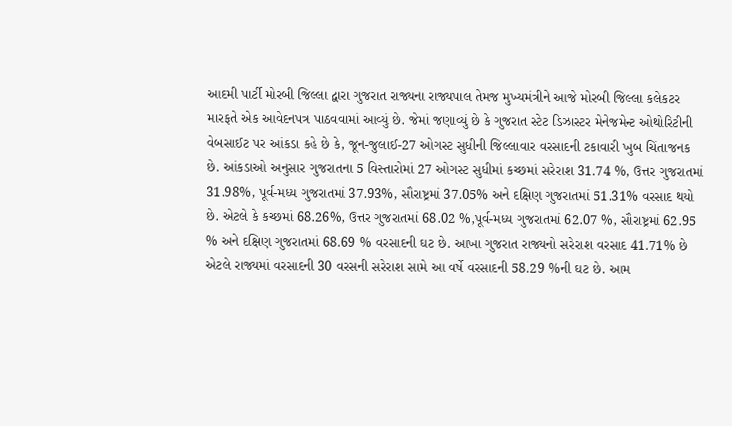આદમી પાર્ટી મોરબી જિલ્લા દ્વારા ગુજરાત રાજ્યના રાજ્યપાલ તેમજ મુખ્યમંત્રીને આજે મોરબી જિલ્લા કલેકટર મારફતે એક આવેદનપત્ર પાઠવવામાં આવ્યું છે. જેમાં જણાવ્યું છે કે ગુજરાત સ્ટેટ ડિઝાસ્ટર મેનેજમેન્ટ ઓથોરિટીની વેબસાઈટ પર આંકડા કહે છે કે, જૂન-જુલાઈ-27 ઓગસ્ટ સુધીની જિલ્લાવાર વરસાદની ટકાવારી ખુબ ચિંતાજનક છે. આંકડાઓ અનુસાર ગુજરાતના 5 વિસ્તારોમાં 27 ઓગસ્ટ સુધીમાં કચ્છમાં સરેરાશ 31.74 %, ઉત્તર ગુજરાતમાં 31.98%, પૂર્વ-મધ્ય ગુજરાતમાં 37.93%, સૌરાષ્ટ્રમાં 37.05% અને દક્ષિણ ગુજરાતમાં 51.31% વરસાદ થયો છે. એટલે કે કચ્છમાં 68.26%, ઉત્તર ગુજરાતમાં 68.02 %,પૂર્વ-મધ્ય ગુજરાતમાં 62.07 %, સૌરાષ્ટ્રમાં 62.95 % અને દક્ષિણ ગુજરાતમાં 68.69 % વરસાદની ઘટ છે. આખા ગુજરાત રાજ્યનો સરેરાશ વરસાદ 41.71% છે એટલે રાજ્યમાં વરસાદની 30 વરસની સરેરાશ સામે આ વર્ષે વરસાદની 58.29 %ની ઘટ છે. આમ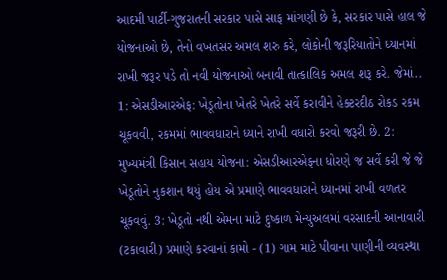આદમી પાર્ટી-ગુજરાતની સરકાર પાસે સાફ માંગણી છે કે, સરકાર પાસે હાલ જે યોજનાઓ છે, તેનો વખતસર અમલ શરુ કરે, લોકોની જરૂરિયાતોને ધ્યાનમાં રાખી જરૂર પડે તો નવી યોજનાઓ બનાવી તાત્કાલિક અમલ શરૂ કરે. જેમાં.. 1: એસડીઆરએફ: ખેડૂતોના ખેતરે ખેતરે સર્વે કરાવીને હેક્ટરદીઠ રોકડ રકમ ચૂકવવી, રકમમાં ભાવવધારાને ધ્યાને રાખી વધારો કરવો જરૂરી છે. 2: મુખ્યમંત્રી કિસાન સહાય યોજના: એસડીઆરએફના ધોરણે જ સર્વે કરી જે જે ખેડૂતોને નુકશાન થયું હોય એ પ્રમાણે ભાવવધારાને ધ્યાનમાં રાખી વળતર ચૂકવવું. 3: ખેડૂતો નથી એમના માટે દુષ્કાળ મેન્યુઅલમાં વરસાદની આનાવારી (ટકાવારી) પ્રમાણે કરવાનાં કામો - (1) ગામ માટે પીવાના પાણીની વ્યવસ્થા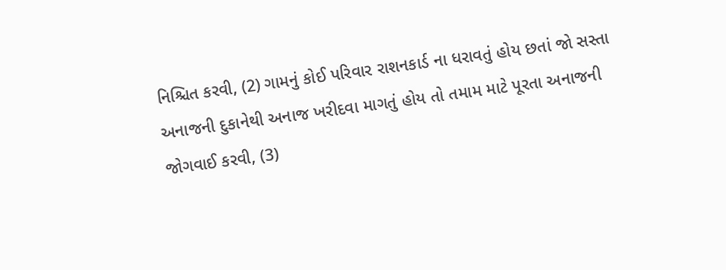નિશ્ચિત કરવી, (2) ગામનું કોઈ પરિવાર રાશનકાર્ડ ના ધરાવતું હોય છતાં જો સસ્તા અનાજની દુકાનેથી અનાજ ખરીદવા માગતું હોય તો તમામ માટે પૂરતા અનાજની જોગવાઈ કરવી, (3)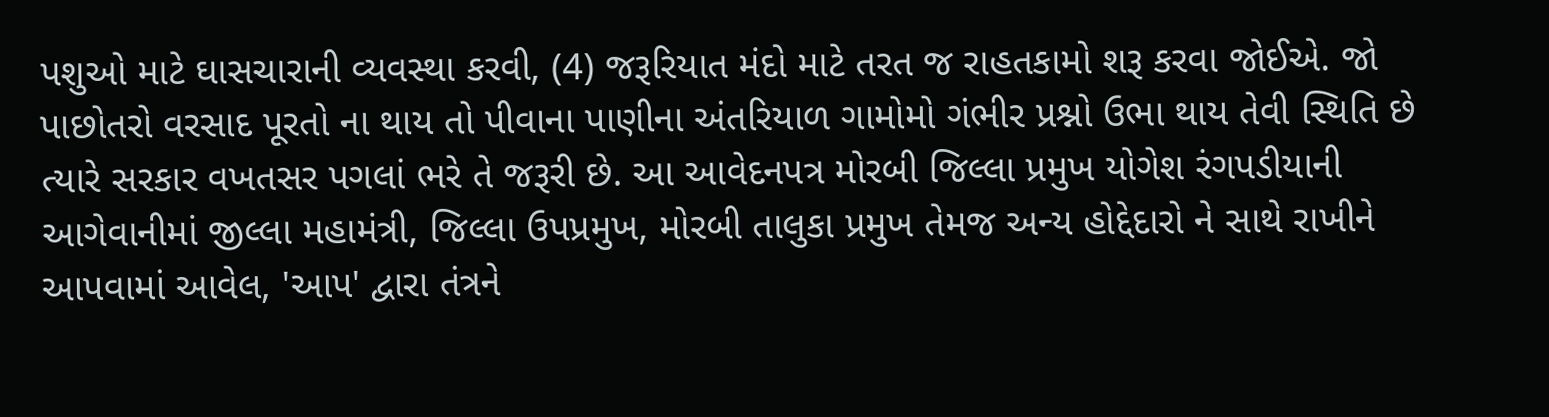પશુઓ માટે ઘાસચારાની વ્યવસ્થા કરવી, (4) જરૂરિયાત મંદો માટે તરત જ રાહતકામો શરૂ કરવા જોઈએ. જો પાછોતરો વરસાદ પૂરતો ના થાય તો પીવાના પાણીના અંતરિયાળ ગામોમો ગંભીર પ્રશ્નો ઉભા થાય તેવી સ્થિતિ છે ત્યારે સરકાર વખતસર પગલાં ભરે તે જરૂરી છે. આ આવેદનપત્ર મોરબી જિલ્લા પ્રમુખ યોગેશ રંગપડીયાની આગેવાનીમાં જીલ્લા મહામંત્રી, જિલ્લા ઉપપ્રમુખ, મોરબી તાલુકા પ્રમુખ તેમજ અન્ય હોદ્દેદારો ને સાથે રાખીને આપવામાં આવેલ, 'આપ' દ્વારા તંત્રને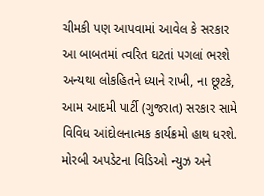ચીમકી પણ આપવામાં આવેલ કે સરકાર આ બાબતમાં ત્વરિત ઘટતાં પગલાં ભરશે અન્યથા લોકહિતને ધ્યાને રાખી, ના છૂટકે, આમ આદમી પાર્ટી (ગુજરાત) સરકાર સામે વિવિધ આંદોલનાત્મક કાર્યક્રમો હાથ ધરશે. મોરબી અપડેટના વિડિઓ ન્યુઝ અને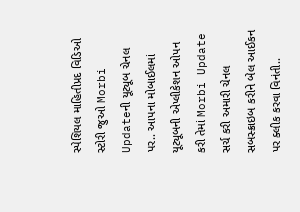સ્પેશિયલ માહિતીપ્રદ વિડિઓ સ્ટોરી જુઓ Morbi Updateની યૂટ્યૂબ ચેનલ પર.. આપના મોબાઈલમાં યૂટ્યૂબની એપ્લીકેશન ઓપન કરી તેમાં Morbi Update સર્ચ કરી અમારી ચેનલ સબસ્ક્રાઇબ કરીને બેલ આઈકન પર ક્લીક કરવા વિનંતી..